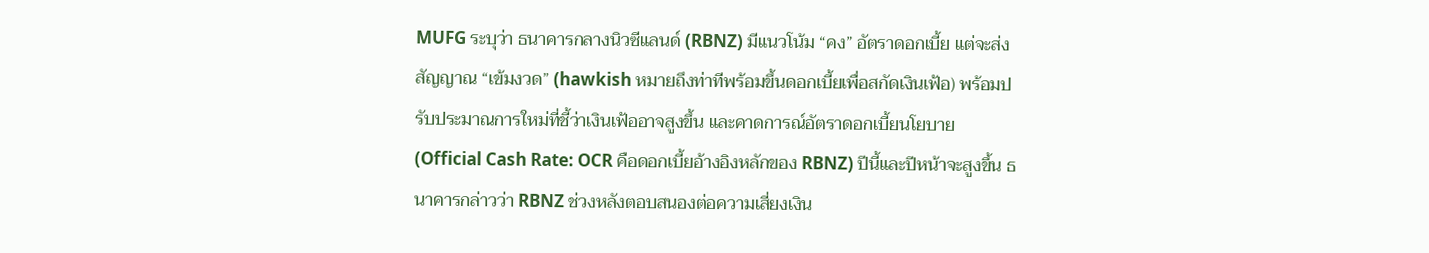MUFG ระบุว่า ธนาคารกลางนิวซีแลนด์ (RBNZ) มีแนวโน้ม “คง” อัตราดอกเบี้ย แต่จะส่งสัญญาณ “เข้มงวด” (hawkish หมายถึงท่าทีพร้อมขึ้นดอกเบี้ยเพื่อสกัดเงินเฟ้อ) พร้อมปรับประมาณการใหม่ที่ชี้ว่าเงินเฟ้ออาจสูงขึ้น และคาดการณ์อัตราดอกเบี้ยนโยบาย (Official Cash Rate: OCR คือดอกเบี้ยอ้างอิงหลักของ RBNZ) ปีนี้และปีหน้าจะสูงขึ้น ธนาคารกล่าวว่า RBNZ ช่วงหลังตอบสนองต่อความเสี่ยงเงิน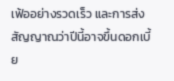เฟ้ออย่างรวดเร็ว และการส่งสัญญาณว่าปีนี้อาจขึ้นดอกเบี้ย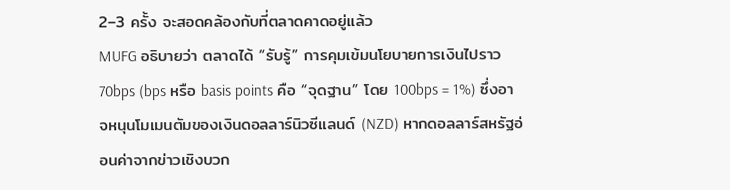2–3 ครั้ง จะสอดคล้องกับที่ตลาดคาดอยู่แล้ว
MUFG อธิบายว่า ตลาดได้ “รับรู้” การคุมเข้มนโยบายการเงินไปราว 70bps (bps หรือ basis points คือ “จุดฐาน” โดย 100bps = 1%) ซึ่งอาจหนุนโมเมนตัมของเงินดอลลาร์นิวซีแลนด์ (NZD) หากดอลลาร์สหรัฐอ่อนค่าจากข่าวเชิงบวก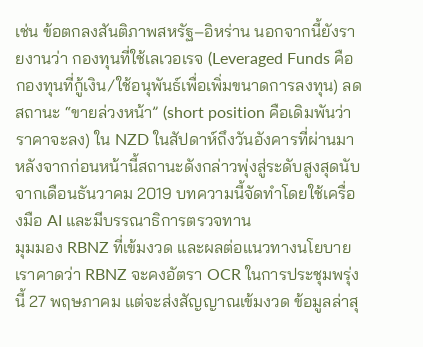เช่น ข้อตกลงสันติภาพสหรัฐ–อิหร่าน นอกจากนี้ยังรายงานว่า กองทุนที่ใช้เลเวอเรจ (Leveraged Funds คือกองทุนที่กู้เงิน/ใช้อนุพันธ์เพื่อเพิ่มขนาดการลงทุน) ลดสถานะ “ขายล่วงหน้า” (short position คือเดิมพันว่าราคาจะลง) ใน NZD ในสัปดาห์ถึงวันอังคารที่ผ่านมา หลังจากก่อนหน้านี้สถานะดังกล่าวพุ่งสู่ระดับสูงสุดนับจากเดือนธันวาคม 2019 บทความนี้จัดทำโดยใช้เครื่องมือ AI และมีบรรณาธิการตรวจทาน
มุมมอง RBNZ ที่เข้มงวด และผลต่อแนวทางนโยบาย
เราคาดว่า RBNZ จะคงอัตรา OCR ในการประชุมพรุ่งนี้ 27 พฤษภาคม แต่จะส่งสัญญาณเข้มงวด ข้อมูลล่าสุ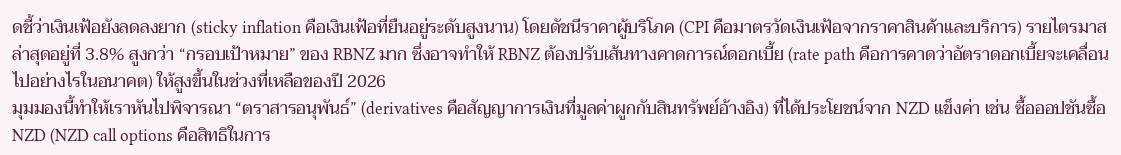ดชี้ว่าเงินเฟ้อยังลดลงยาก (sticky inflation คือเงินเฟ้อที่ยืนอยู่ระดับสูงนาน) โดยดัชนีราคาผู้บริโภค (CPI คือมาตรวัดเงินเฟ้อจากราคาสินค้าและบริการ) รายไตรมาสล่าสุดอยู่ที่ 3.8% สูงกว่า “กรอบเป้าหมาย” ของ RBNZ มาก ซึ่งอาจทำให้ RBNZ ต้องปรับเส้นทางคาดการณ์ดอกเบี้ย (rate path คือการคาดว่าอัตราดอกเบี้ยจะเคลื่อนไปอย่างไรในอนาคต) ให้สูงขึ้นในช่วงที่เหลือของปี 2026
มุมมองนี้ทำให้เราหันไปพิจารณา “ตราสารอนุพันธ์” (derivatives คือสัญญาการเงินที่มูลค่าผูกกับสินทรัพย์อ้างอิง) ที่ได้ประโยชน์จาก NZD แข็งค่า เช่น ซื้อออปชันซื้อ NZD (NZD call options คือสิทธิในการ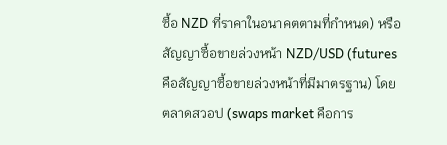ซื้อ NZD ที่ราคาในอนาคตตามที่กำหนด) หรือสัญญาซื้อขายล่วงหน้า NZD/USD (futures คือสัญญาซื้อขายล่วงหน้าที่มีมาตรฐาน) โดยตลาดสวอป (swaps market คือการ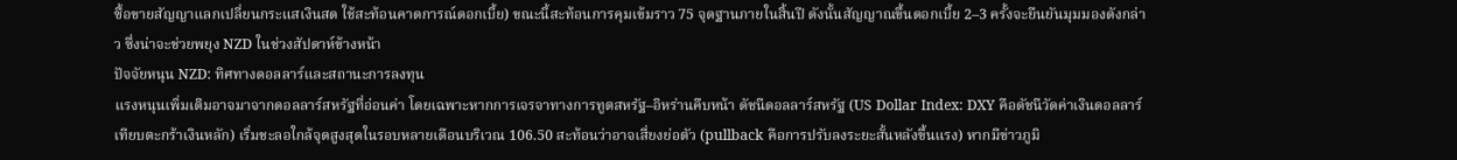ซื้อขายสัญญาแลกเปลี่ยนกระแสเงินสด ใช้สะท้อนคาดการณ์ดอกเบี้ย) ขณะนี้สะท้อนการคุมเข้มราว 75 จุดฐานภายในสิ้นปี ดังนั้นสัญญาณขึ้นดอกเบี้ย 2–3 ครั้งจะยืนยันมุมมองดังกล่าว ซึ่งน่าจะช่วยพยุง NZD ในช่วงสัปดาห์ข้างหน้า
ปัจจัยหนุน NZD: ทิศทางดอลลาร์และสถานะการลงทุน
แรงหนุนเพิ่มเติมอาจมาจากดอลลาร์สหรัฐที่อ่อนค่า โดยเฉพาะหากการเจรจาทางการทูตสหรัฐ–อิหร่านคืบหน้า ดัชนีดอลลาร์สหรัฐ (US Dollar Index: DXY คือดัชนีวัดค่าเงินดอลลาร์เทียบตะกร้าเงินหลัก) เริ่มชะลอใกล้จุดสูงสุดในรอบหลายเดือนบริเวณ 106.50 สะท้อนว่าอาจเสี่ยงย่อตัว (pullback คือการปรับลงระยะสั้นหลังขึ้นแรง) หากมีข่าวภูมิ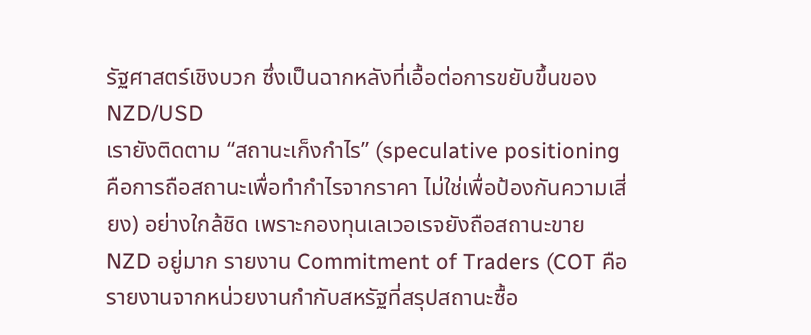รัฐศาสตร์เชิงบวก ซึ่งเป็นฉากหลังที่เอื้อต่อการขยับขึ้นของ NZD/USD
เรายังติดตาม “สถานะเก็งกำไร” (speculative positioning คือการถือสถานะเพื่อทำกำไรจากราคา ไม่ใช่เพื่อป้องกันความเสี่ยง) อย่างใกล้ชิด เพราะกองทุนเลเวอเรจยังถือสถานะขาย NZD อยู่มาก รายงาน Commitment of Traders (COT คือรายงานจากหน่วยงานกำกับสหรัฐที่สรุปสถานะซื้อ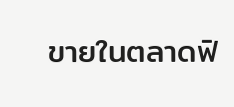ขายในตลาดฟิ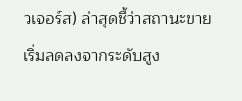วเจอร์ส) ล่าสุดชี้ว่าสถานะขายเริ่มลดลงจากระดับสูง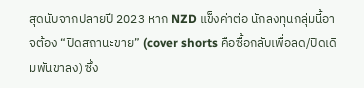สุดนับจากปลายปี 2023 หาก NZD แข็งค่าต่อ นักลงทุนกลุ่มนี้อาจต้อง “ปิดสถานะขาย” (cover shorts คือซื้อกลับเพื่อลด/ปิดเดิมพันขาลง) ซึ่ง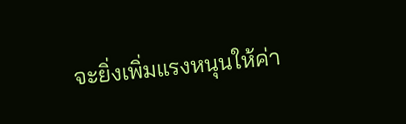จะยิ่งเพิ่มแรงหนุนให้ค่า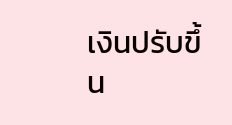เงินปรับขึ้น